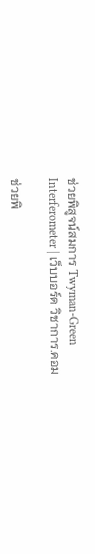ช่วยพิสูจน์สมการ Twyman-Green Interferometer | เว็บบอร์ด วิชาการ.คอม

ช่วยพิ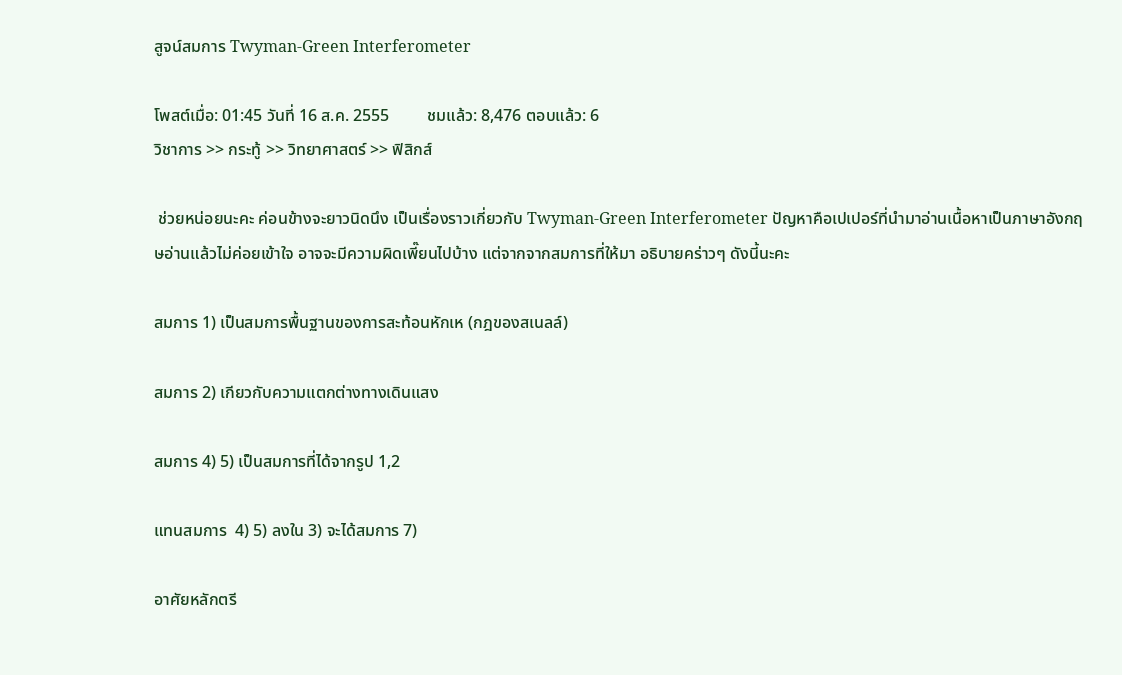สูจน์สมการ Twyman-Green Interferometer

โพสต์เมื่อ: 01:45 วันที่ 16 ส.ค. 2555         ชมแล้ว: 8,476 ตอบแล้ว: 6
วิชาการ >> กระทู้ >> วิทยาศาสตร์ >> ฟิสิกส์

 ช่วยหน่อยนะคะ ค่อนข้างจะยาวนิดนึง เป็นเรื่องราวเกี่ยวกับ Twyman-Green Interferometer ปัญหาคือเปเปอร์ที่นำมาอ่านเนื้อหาเป็นภาษาอังกฤษอ่านแล้วไม่ค่อยเข้าใจ อาจจะมีความผิดเพี๊ยนไปบ้าง แต่จากจากสมการที่ให้มา อธิบายคร่าวๆ ดังนี้นะคะ

สมการ 1) เป็นสมการพื้นฐานของการสะท้อนหักเห (กฎของสเนลล์)

สมการ 2) เกียวกับความแตกต่างทางเดินแสง

สมการ 4) 5) เป็นสมการที่ได้จากรูป 1,2

แทนสมการ  4) 5) ลงใน 3) จะได้สมการ 7)

อาศัยหลักตรี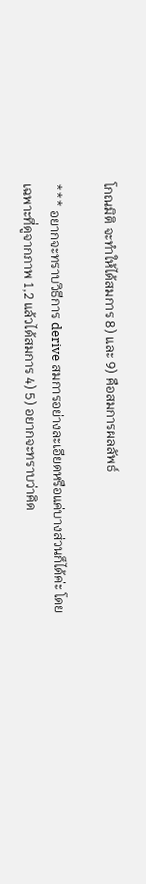โกณมิติ จะทำให้ได้สมการ 8) และ 9) คือสมการผลลัพธ์

*** อยากจะทราบวิธีการ derive สมการอย่างละเอียดหรือแค่บางส่วนก็ได้ค่ะ โดยเฉพาะที่ดูจากภาพ 1,2 แล้วได้สมการ 4) 5) อยากจะทราบว่าคิด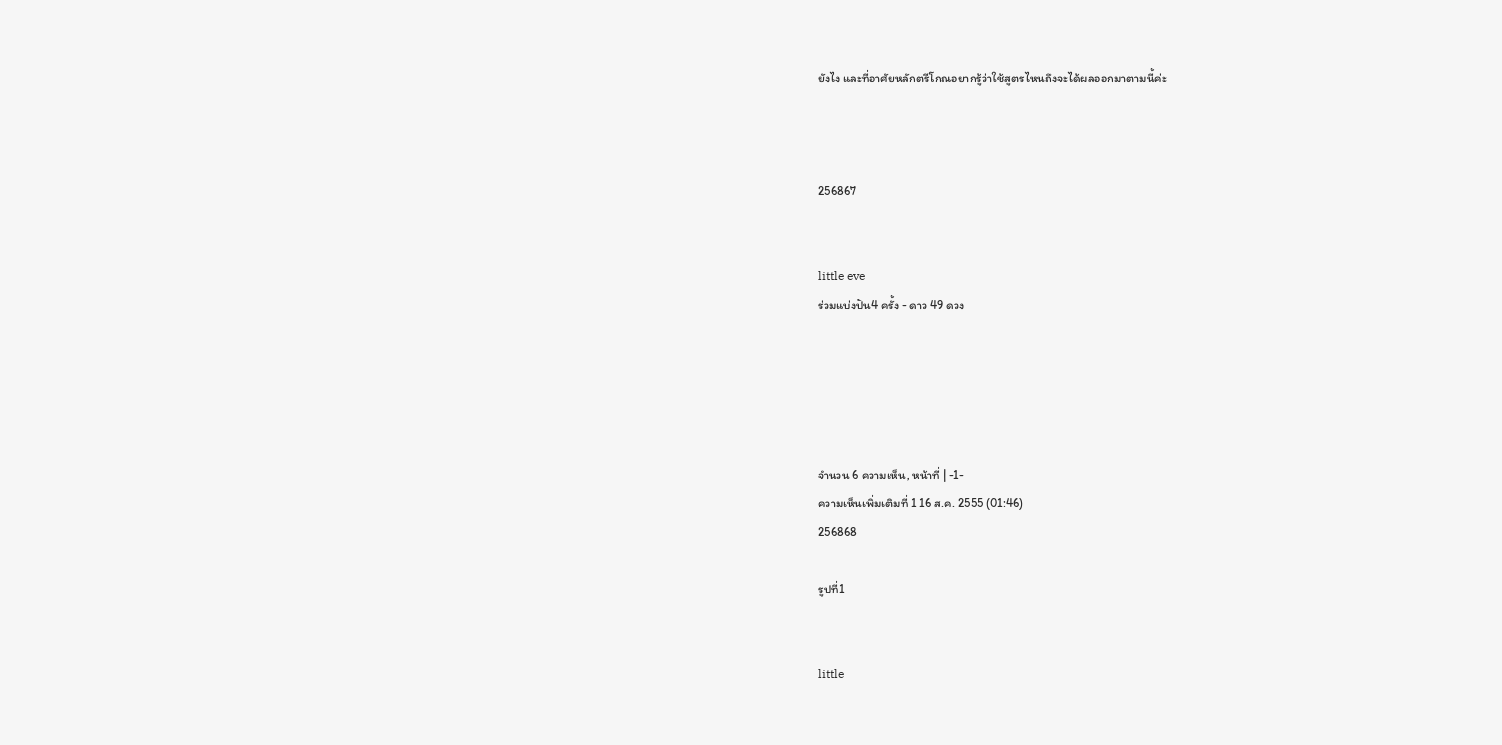ยังไง และที่อาศัยหลักตรีโกณอยากรู้ว่าใช้สูตรไหนถึงจะได้ผลออกมาตามนี้ค่ะ



256867


little eve
ร่วมแบ่งปัน4 ครั้ง - ดาว 49 ดวง





จำนวน 6 ความเห็น, หน้าที่ | -1-
ความเห็นเพิ่มเติมที่ 1 16 ส.ค. 2555 (01:46)
256868

รูปที่1


little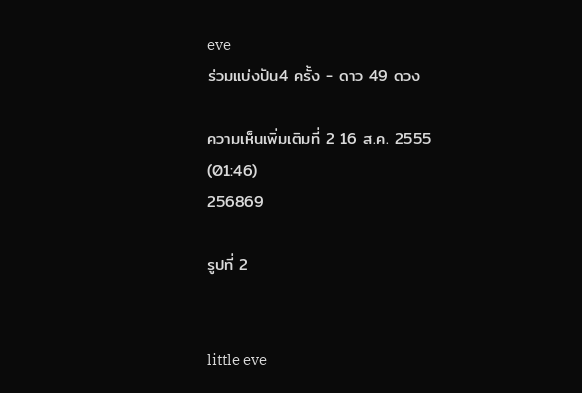eve
ร่วมแบ่งปัน4 ครั้ง - ดาว 49 ดวง

ความเห็นเพิ่มเติมที่ 2 16 ส.ค. 2555 (01:46)
256869

รูปที่ 2


little eve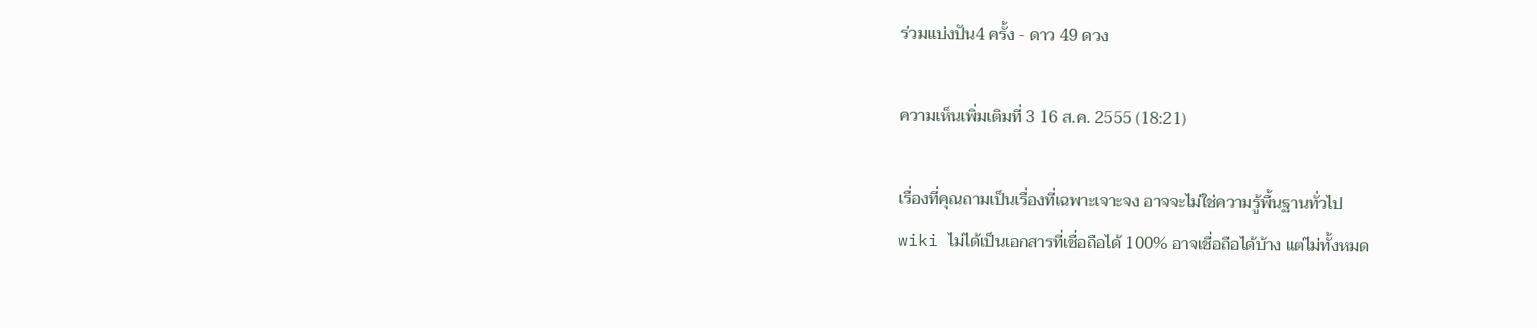ร่วมแบ่งปัน4 ครั้ง - ดาว 49 ดวง

ความเห็นเพิ่มเติมที่ 3 16 ส.ค. 2555 (18:21)

เรื่องที่คุณถามเป็นเรื่องที่เฉพาะเจาะจง อาจจะไม่ใช่ความรู้พื้นฐานทั่วไป
wiki ไม่ได้เป็นเอกสารที่เชื่อถือได้ 100% อาจเชื่อถือได้บ้าง แต่ไม่ทั้งหมด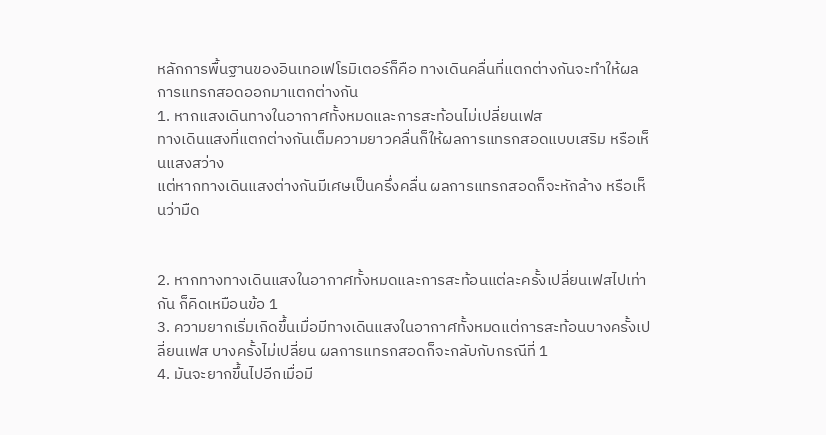หลักการพื้นฐานของอินเทอเฟโรมิเตอร์ก็คือ ทางเดินคลื่นที่แตกต่างกันจะทำให้ผลการแทรกสอดออกมาแตกต่างกัน
1. หากแสงเดินทางในอากาศทั้งหมดและการสะท้อนไม่เปลี่ยนเฟส
ทางเดินแสงที่แตกต่างกันเต็มความยาวคลื่นก็ให้ผลการแทรกสอดแบบเสริม หรือเห็นแสงสว่าง
แต่หากทางเดินแสงต่างกันมีเศษเป็นครึ่งคลื่น ผลการแทรกสอดก็จะหักล้าง หรือเห็นว่ามืด


2. หากทางทางเดินแสงในอากาศทั้งหมดและการสะท้อนแต่ละครั้งเปลี่ยนเฟสไปเท่ากัน ก็คิดเหมือนข้อ 1
3. ความยากเริ่มเกิดขึ้นเมื่อมีทางเดินแสงในอากาศทั้งหมดแต่การสะท้อนบางครั้งเปลี่ยนเฟส บางครั้งไม่เปลี่ยน ผลการแทรกสอดก็จะกลับกับกรณีที่ 1
4. มันจะยากขึ้นไปอีกเมื่อมี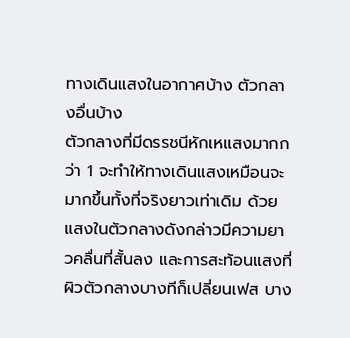ทางเดินแสงในอากาศบ้าง ตัวกลางอื่นบ้าง
ตัวกลางที่มีดรรชนีหักเหแสงมากกว่า 1 จะทำให้ทางเดินแสงเหมือนจะมากขึ้นทั้งที่จริงยาวเท่าเดิม ด้วยแสงในตัวกลางดังกล่าวมีความยาวคลื่นที่สั้นลง และการสะท้อนแสงที่ผิวตัวกลางบางทีก็เปลี่ยนเฟส บาง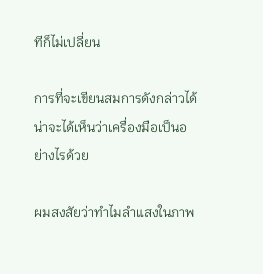ทีก็ไม่เปลี่ยน

การที่จะเขียนสมการดังกล่าวได้ น่าจะได้เห็นว่าเครื่องมือเป็นอย่างไรด้วย

ผมสงสัยว่าทำไมลำแสงในภาพ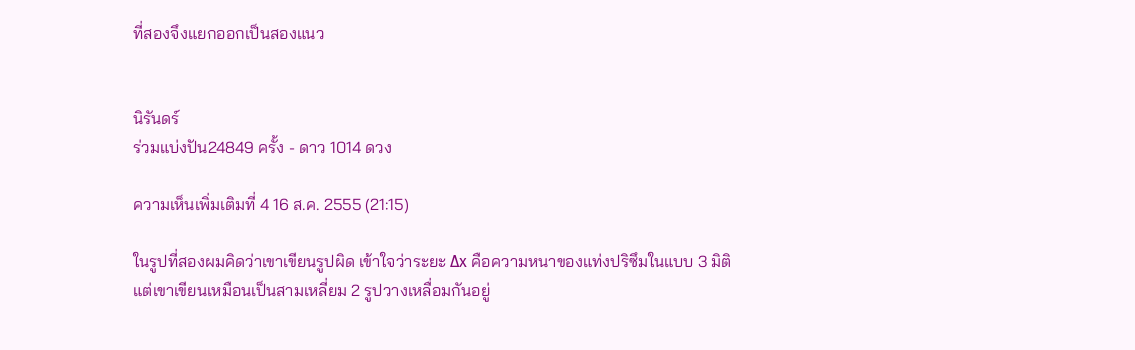ที่สองจึงแยกออกเป็นสองแนว


นิรันดร์
ร่วมแบ่งปัน24849 ครั้ง - ดาว 1014 ดวง

ความเห็นเพิ่มเติมที่ 4 16 ส.ค. 2555 (21:15)

ในรูปที่สองผมคิดว่าเขาเขียนรูปผิด เข้าใจว่าระยะ Δx คือความหนาของแท่งปริซึมในแบบ 3 มิติ
แต่เขาเขียนเหมือนเป็นสามเหลี่ยม 2 รูปวางเหลื่อมกันอยู่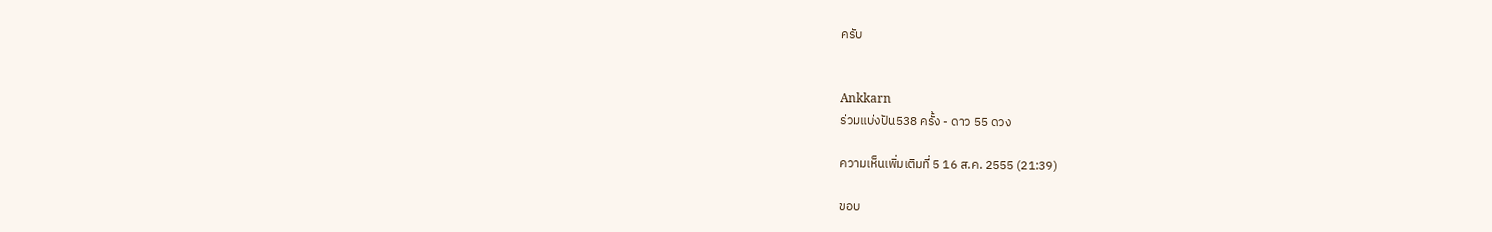ครับ


Ankkarn
ร่วมแบ่งปัน538 ครั้ง - ดาว 55 ดวง

ความเห็นเพิ่มเติมที่ 5 16 ส.ค. 2555 (21:39)

ขอบ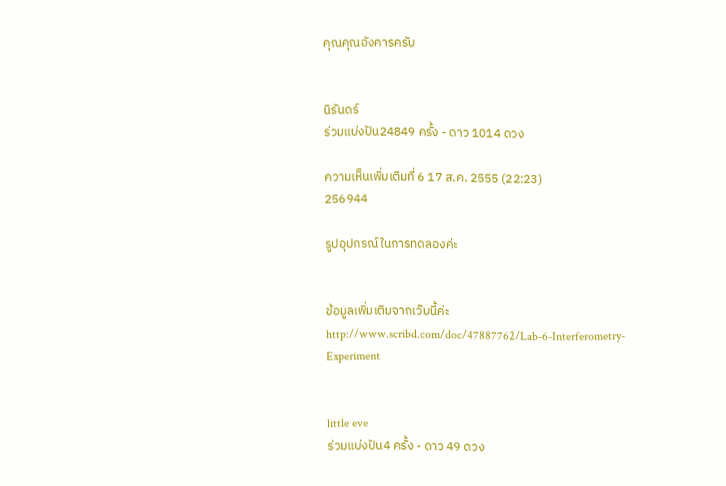คุณคุณอังคารครับ


นิรันดร์
ร่วมแบ่งปัน24849 ครั้ง - ดาว 1014 ดวง

ความเห็นเพิ่มเติมที่ 6 17 ส.ค. 2555 (22:23)
256944

รูปอุปกรณ์ในการทดลองค่ะ


ข้อมูลเพิ่มเติมจากเว๊บนี้ค่ะ http://www.scribd.com/doc/47887762/Lab-6-Interferometry-Experiment


little eve
ร่วมแบ่งปัน4 ครั้ง - ดาว 49 ดวง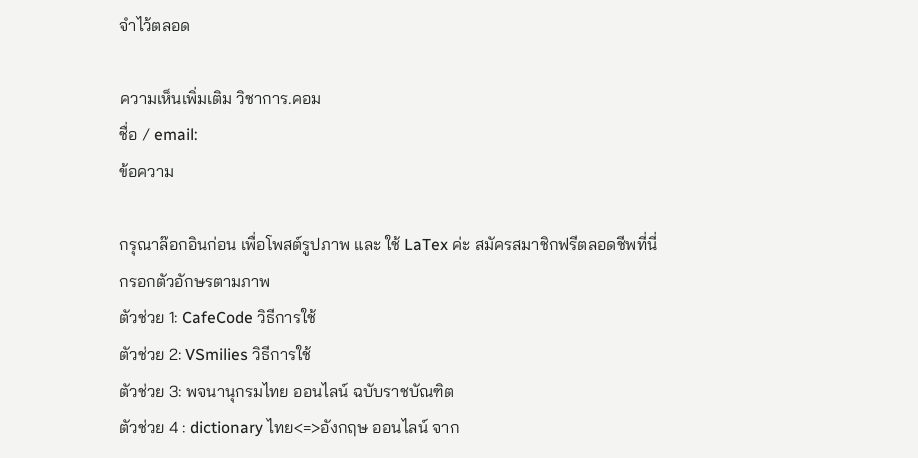จำไว้ตลอด

ความเห็นเพิ่มเติม วิชาการ.คอม
ชื่อ / email:
ข้อความ

กรุณาล๊อกอินก่อน เพื่อโพสต์รูปภาพ และ ใช้ LaTex ค่ะ สมัครสมาชิกฟรีตลอดชีพที่นี่
กรอกตัวอักษรตามภาพ
ตัวช่วย 1: CafeCode วิธีการใช้
ตัวช่วย 2: VSmilies วิธีการใช้
ตัวช่วย 3: พจนานุกรมไทย ออนไลน์ ฉบับราชบัณฑิต
ตัวช่วย 4 : dictionary ไทย<=>อังกฤษ ออนไลน์ จาก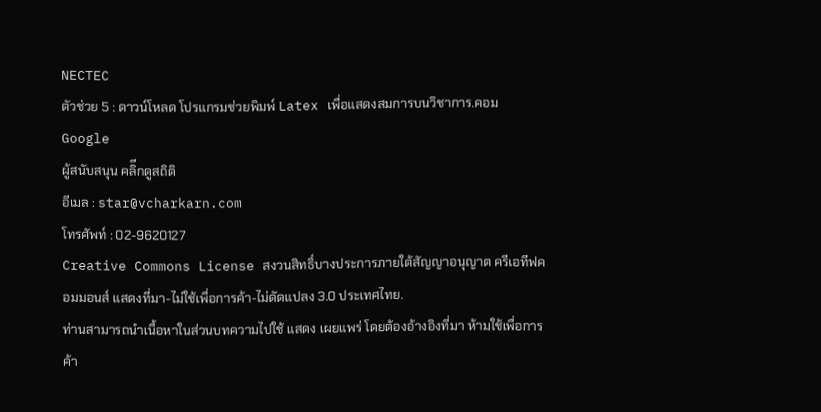NECTEC
ตัวช่วย 5 : ดาวน์โหลด โปรแกรมช่วยพิมพ์ Latex เพื่อแสดงสมการบนวิชาการ.คอม
Google
ผู้สนับสนุน คลิีกดูสถิติ
อีเมล : star@vcharkarn.com
โทรศัพท์ : 02-9620127
Creative Commons License สงวนสิทธิ์บางประการภายใต้สัญญาอนุญาต ครีเอทีฟคอมมอนส์ แสดงที่มา-ไม่ใช้เพื่อการค้า-ไม่ดัดแปลง 3.0 ประเทศไทย.
ท่านสามารถนำเนื้อหาในส่วนบทความไปใช้ แสดง เผยแพร่ โดยต้องอ้างอิงที่มา ห้ามใช้เพื่อการค้า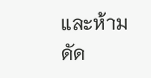และห้ามดัด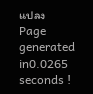แปลง
Page generated in0.0265 seconds !